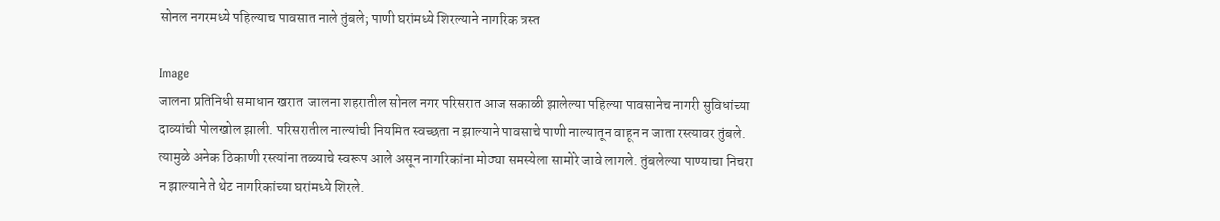सोनल नगरमध्ये पहिल्याच पावसात नाले तुंबले; पाणी घरांमध्ये शिरल्याने नागरिक त्रस्त

Image
जालना प्रतिनिधी समाधान खरात  जालना शहरातील सोनल नगर परिसरात आज सकाळी झालेल्या पहिल्या पावसानेच नागरी सुविधांच्या दाव्यांची पोलखोल झाली. परिसरातील नाल्यांची नियमित स्वच्छता न झाल्याने पावसाचे पाणी नाल्यातून वाहून न जाता रस्त्यावर तुंबले. त्यामुळे अनेक ठिकाणी रस्त्यांना तळ्याचे स्वरूप आले असून नागरिकांना मोठ्या समस्येला सामोरे जावे लागले. तुंबलेल्या पाण्याचा निचरा न झाल्याने ते थेट नागरिकांच्या घरांमध्ये शिरले.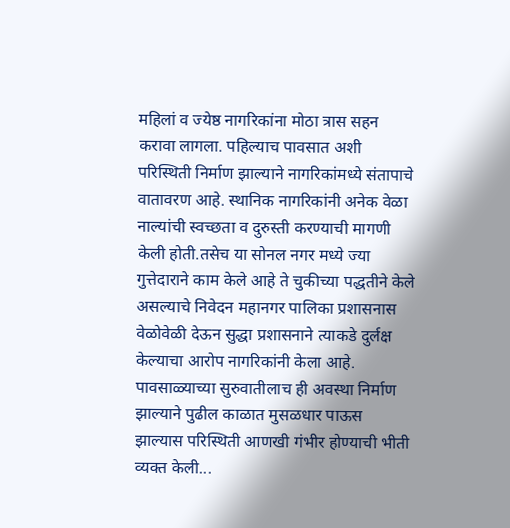महिलां व ज्येष्ठ नागरिकांना मोठा त्रास सहन करावा लागला. पहिल्याच पावसात अशी परिस्थिती निर्माण झाल्याने नागरिकांमध्ये संतापाचे वातावरण आहे. स्थानिक नागरिकांनी अनेक वेळा नाल्यांची स्वच्छता व दुरुस्ती करण्याची मागणी केली होती.तसेच या सोनल नगर मध्ये ज्या गुत्तेदाराने काम केले आहे ते चुकीच्या पद्धतीने केले असल्याचे निवेदन महानगर पालिका प्रशासनास वेळोवेळी देऊन सुद्धा प्रशासनाने त्याकडे दुर्लक्ष केल्याचा आरोप नागरिकांनी केला आहे. पावसाळ्याच्या सुरुवातीलाच ही अवस्था निर्माण झाल्याने पुढील काळात मुसळधार पाऊस झाल्यास परिस्थिती आणखी गंभीर होण्याची भीती व्यक्त केली...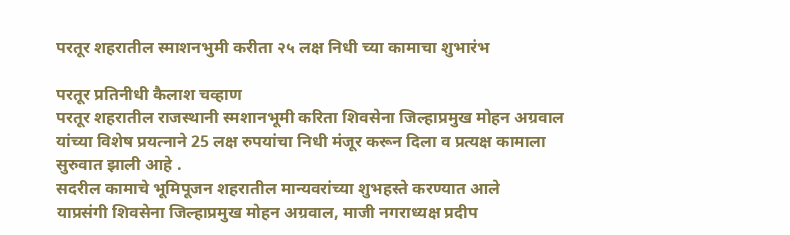परतूर शहरातील स्माशनभुमी करीता २५ लक्ष निधी च्या कामाचा शुभारंभ

परतूर प्रतिनीधी कैलाश चव्हाण
परतूर शहरातील राजस्थानी स्मशानभूमी करिता शिवसेना जिल्हाप्रमुख मोहन अग्रवाल यांच्या विशेष प्रयत्नाने 25 लक्ष रुपयांचा निधी मंजूर करून दिला व प्रत्यक्ष कामाला सुरुवात झाली आहे .
सदरील कामाचे भूमिपूजन शहरातील मान्यवरांच्या शुभहस्ते करण्यात आले
याप्रसंगी शिवसेना जिल्हाप्रमुख मोहन अग्रवाल, माजी नगराध्यक्ष प्रदीप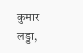कुमार लड्डा,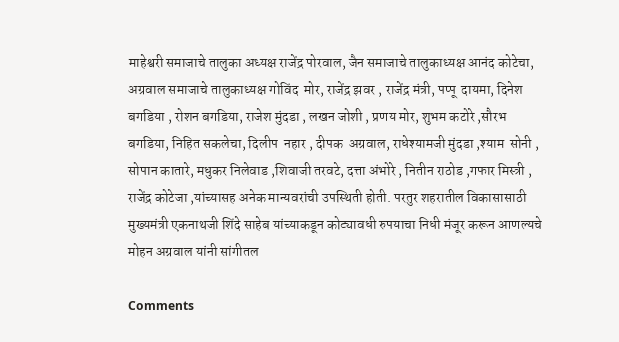माहेश्वरी समाजाचे तालुका अध्यक्ष राजेंद्र पोरवाल, जैन समाजाचे तालुकाध्यक्ष आनंद कोटेचा, अग्रवाल समाजाचे तालुकाध्यक्ष गोविंद  मोर, राजेंद्र झवर , राजेंद्र मंत्री, पप्पू  दायमा, दिनेश बगडिया , रोशन बगडिया, राजेश मुंदडा , लखन जोशी , प्रणय मोर, शुभम कटोरे ,सौरभ बगडिया, निहित सकलेचा, दिलीप  नहार , दीपक  अग्रवाल, राधेश्यामजी मुंदडा ,श्याम  सोनी , सोपान कातारे, मधुकर निलेवाड ,शिवाजी तरवटे, दत्ता अंभोरे , नितीन राठोड ,गफार मिस्त्री , राजेंद्र कोटेजा ,यांच्यासह अनेक मान्यवरांची उपस्थिती होती. परतुर शहरातील विकासासाठी मुख्यमंत्री एकनाथजी शिंदे साहेब यांच्याकडून कोट्यावधी रुपयाचा निधी मंजूर करून आणल्यचे मोहन अग्रवाल यांनी सांगीतल

Comments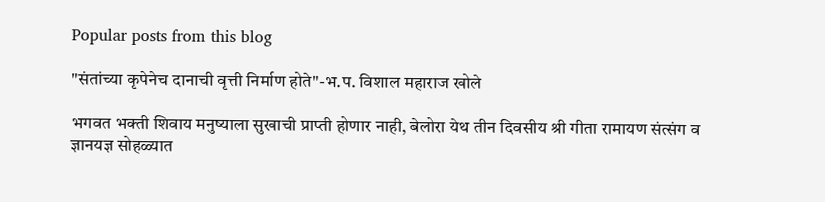Popular posts from this blog

"संतांच्या कृपेनेच दानाची वृत्ती निर्माण होते"-भ.प. विशाल महाराज खोले

भगवत भक्ती शिवाय मनुष्याला सुखाची प्राप्ती होणार नाही, बेलोरा येथ तीन दिवसीय श्री गीता रामायण संत्संग व ज्ञानयज्ञ सोहळ्यात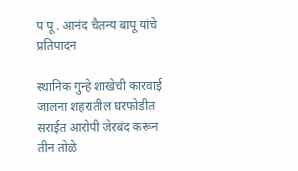प पू . आनंद चैतन्य बापू यांचे प्रतिपादन

स्थानिक गुन्हे शाखेची कारवाई जालना शहरातील घरफोडीत सराईत आरोपी जेरबंद करून तीन तोळे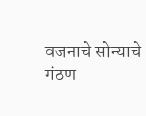वजनाचे सोन्याचे गंठण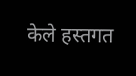केले हस्तगत